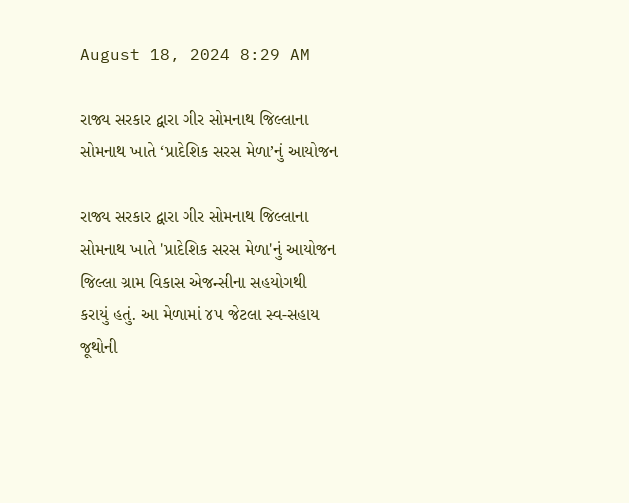August 18, 2024 8:29 AM

રાજ્ય સરકાર દ્વારા ગીર સોમનાથ જિલ્લાના સોમનાથ ખાતે ‘પ્રાદેશિક સરસ મેળા’નું આયોજન

રાજ્ય સરકાર દ્વારા ગીર સોમનાથ જિલ્લાના સોમનાથ ખાતે 'પ્રાદેશિક સરસ મેળા'નું આયોજન જિલ્લા ગ્રામ વિકાસ એજન્સીના સહયોગથી કરાયું હતું. આ મેળામાં ૪૫ જેટલા સ્વ-સહાય જૂથોની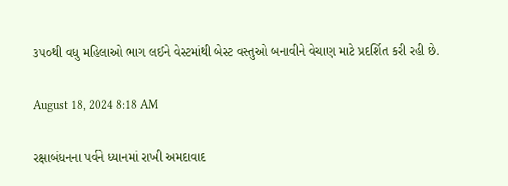૩૫૦થી વધુ મહિલાઓ ભાગ લઈને વેસ્ટમાંથી બેસ્ટ વસ્તુઓ બનાવીને વેચાણ માટે પ્રદર્શિત કરી રહી છે.

August 18, 2024 8:18 AM

રક્ષાબંધનના પર્વને ધ્યાનમાં રાખી અમદાવાદ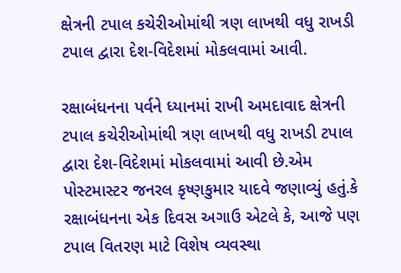ક્ષેત્રની ટપાલ કચેરીઓમાંથી ત્રણ લાખથી વધુ રાખડી ટપાલ દ્વારા દેશ-વિદેશમાં મોકલવામાં આવી.

રક્ષાબંધનના પર્વને ધ્યાનમાં રાખી અમદાવાદ ક્ષેત્રની ટપાલ કચેરીઓમાંથી ત્રણ લાખથી વધુ રાખડી ટપાલ દ્વારા દેશ-વિદેશમાં મોકલવામાં આવી છે.એમ પોસ્ટમાસ્ટર જનરલ કૃષ્ણકુમાર યાદવે જણાવ્યું હતું.કે રક્ષાબંધનના એક દિવસ અગાઉ એટલે કે, આજે પણ ટપાલ વિતરણ માટે વિશેષ વ્યવસ્થા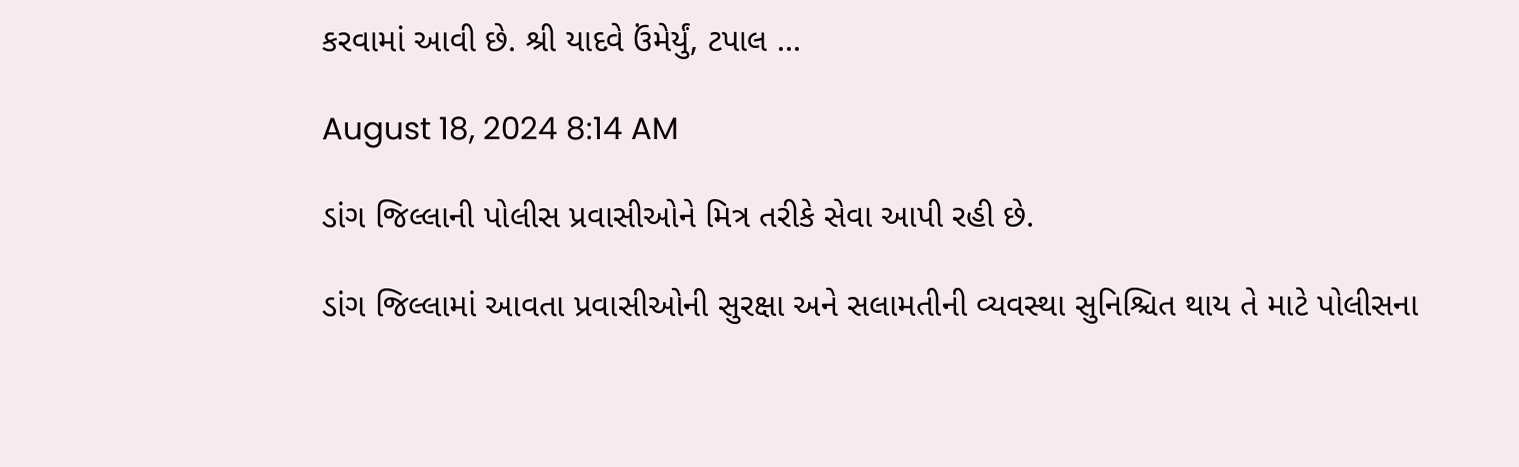કરવામાં આવી છે. શ્રી યાદવે ઉંમેર્યું, ટપાલ ...

August 18, 2024 8:14 AM

ડાંગ જિલ્લાની પોલીસ પ્રવાસીઓને મિત્ર તરીકે સેવા આપી રહી છે.

ડાંગ જિલ્લામાં આવતા પ્રવાસીઓની સુરક્ષા અને સલામતીની વ્યવસ્થા સુનિશ્ચિત થાય તે માટે પોલીસના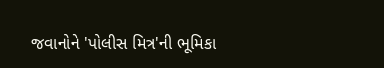જવાનોને 'પોલીસ મિત્ર'ની ભૂમિકા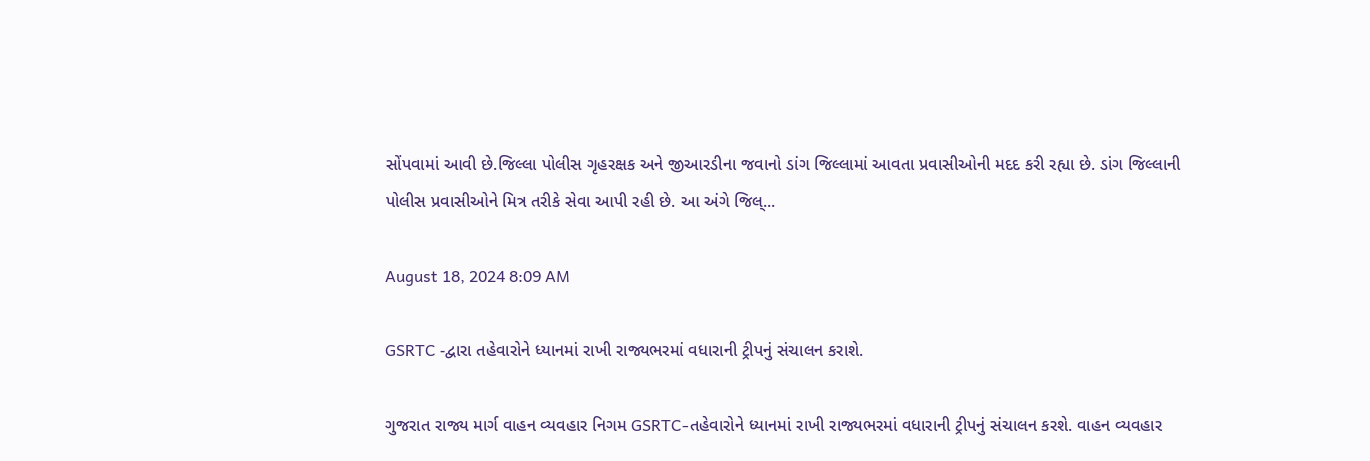સોંપવામાં આવી છે.જિલ્લા પોલીસ ગૃહરક્ષક અને જીઆરડીના જવાનો ડાંગ જિલ્લામાં આવતા પ્રવાસીઓની મદદ કરી રહ્યા છે. ડાંગ જિલ્લાની પોલીસ પ્રવાસીઓને મિત્ર તરીકે સેવા આપી રહી છે. આ અંગે જિલ્...

August 18, 2024 8:09 AM

GSRTC -દ્વારા તહેવારોને ધ્યાનમાં રાખી રાજ્યભરમાં વધારાની ટ્રીપનું સંચાલન કરાશે.

ગુજરાત રાજ્ય માર્ગ વાહન વ્યવહાર નિગમ GSRTC-તહેવારોને ધ્યાનમાં રાખી રાજ્યભરમાં વધારાની ટ્રીપનું સંચાલન કરશે. વાહન વ્યવહાર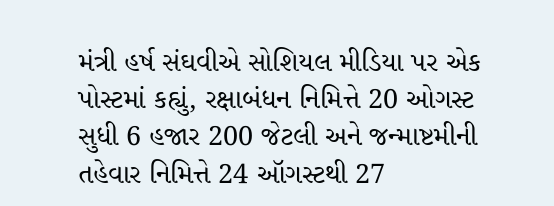મંત્રી હર્ષ સંઘવીએ સોશિયલ મીડિયા પર એક પોસ્ટમાં કહ્યું, રક્ષાબંધન નિમિત્તે 20 ઓગસ્ટ સુધી 6 હજાર 200 જેટલી અને જન્માષ્ટમીની તહેવાર નિમિત્તે 24 ઑગસ્ટથી 27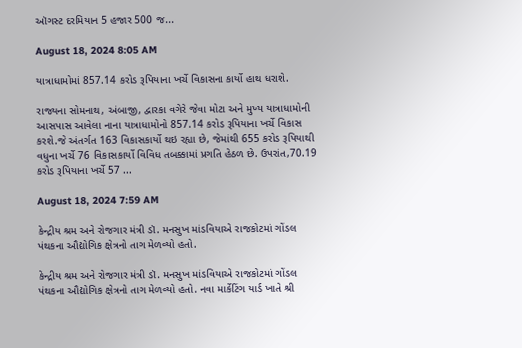ઑગસ્ટ દરમિયાન 5 હજાર 500 જ...

August 18, 2024 8:05 AM

યાત્રાધામોમાં 857.14 કરોડ રૂપિયાના ખર્ચે વિકાસના કાર્યો હાથ ધરાશે.

રાજ્યના સોમનાથ, અંબાજી, દ્વારકા વગેરે જેવા મોટા અને મુખ્ય યાત્રાધામોની આસપાસ આવેલા નાના યાત્રાધામોનો 857.14 કરોડ રૂપિયાના ખર્ચે વિકાસ કરશે.જે અંતર્ગત 163 વિકાસકાર્યો થઇ રહ્યા છે, જેમાંથી 655 કરોડ રૂપિયાથી વધુના ખર્ચે 76 વિકાસકાર્યો વિવિધ તબક્કામાં પ્રગતિ હેઠળ છે. ઉપરાંત,70.19 કરોડ રૂપિયાના ખર્ચે 57 ...

August 18, 2024 7:59 AM

કેન્દ્રીય શ્રમ અને રોજગાર મંત્રી ડૉ. મનસુખ માંડવિયાએ રાજકોટમાં ગોંડલ પંથકના ઔદ્યોગિક ક્ષેત્રનો તાગ મેળવ્યો હતો.

કેન્દ્રીય શ્રમ અને રોજગાર મંત્રી ડૉ. મનસુખ માંડવિયાએ રાજકોટમાં ગોંડલ પંથકના ઔદ્યોગિક ક્ષેત્રનો તાગ મેળવ્યો હતો. નવા માર્કેટિંગ યાર્ડ ખાતે શ્રી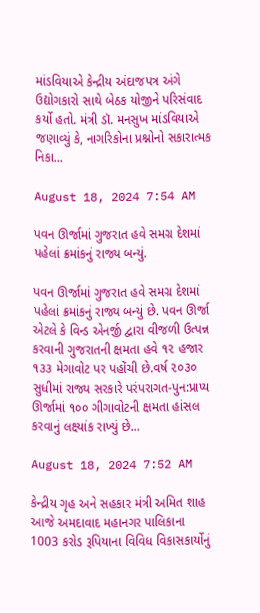માંડવિયાએ કેન્દ્રીય અંદાજપત્ર અંગે ઉદ્યોગકારો સાથે બેઠક યોજીને પરિસંવાદ કર્યો હતો. મંત્રી ડૉ. મનસુખ માંડવિયાએ જણાવ્યું કે, નાગરિકોના પ્રશ્નોનો સકારાત્મક નિકા...

August 18, 2024 7:54 AM

પવન ઊર્જામાં ગુજરાત હવે સમગ્ર દેશમાં પહેલાં ક્રમાંકનું રાજ્ય બન્યું.

પવન ઊર્જામાં ગુજરાત હવે સમગ્ર દેશમાં પહેલાં ક્રમાંકનું રાજ્ય બન્યું છે. પવન ઊર્જા એટલે કે વિન્ડ એનર્જી દ્વારા વીજળી ઉત્પન્ન કરવાની ગુજરાતની ક્ષમતા હવે ૧૨ હજાર ૧૩૩ મેગાવોટ પર પહોંચી છે.વર્ષ ૨૦૩૦ સુધીમાં રાજ્ય સરકારે પરંપરાગત-પુન:પ્રાપ્ય ઊર્જામાં ૧૦૦ ગીગાવોટની ક્ષમતા હાંસલ કરવાનું લક્ષ્યાંક રાખ્યું છે...

August 18, 2024 7:52 AM

કેન્દ્રીય ગૃહ અને સહકાર મંત્રી અમિત શાહ આજે અમદાવાદ મહાનગર પાલિકાના 1003 કરોડ રૂપિયાના વિવિધ વિકાસકાર્યોનું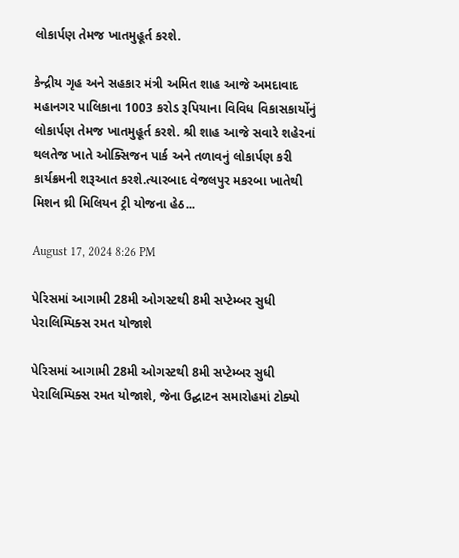લોકાર્પણ તેમજ ખાતમુહૂર્ત કરશે.

કેન્દ્રીય ગૃહ અને સહકાર મંત્રી અમિત શાહ આજે અમદાવાદ મહાનગર પાલિકાના 1003 કરોડ રૂપિયાના વિવિધ વિકાસકાર્યોનું લોકાર્પણ તેમજ ખાતમુહૂર્ત કરશે. શ્રી શાહ આજે સવારે શહેરનાં થલતેજ ખાતે ઓક્સિજન પાર્ક અને તળાવનું લોકાર્પણ કરી કાર્યક્રમની શરૂઆત કરશે.ત્યારબાદ વેજલપુર મકરબા ખાતેથી મિશન થ્રી મિલિયન ટ્રી યોજના હેઠ...

August 17, 2024 8:26 PM

પેરિસમાં આગામી 28મી ઓગસ્ટથી 8મી સપ્ટેમ્બર સુધી પેરાલિમ્પિક્સ રમત યોજાશે

પેરિસમાં આગામી 28મી ઓગસ્ટથી 8મી સપ્ટેમ્બર સુધી પેરાલિમ્પિક્સ રમત યોજાશે, જેના ઉદ્ઘાટન સમારોહમાં ટોક્યો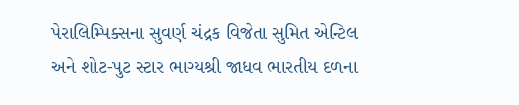પેરાલિમ્પિક્સના સુવર્ણ ચંદ્રક વિજેતા સુમિત એન્ટિલ અને શોટ-પુટ સ્ટાર ભાગ્યશ્રી જાધવ ભારતીય દળના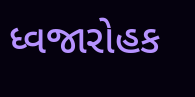ધ્વજારોહક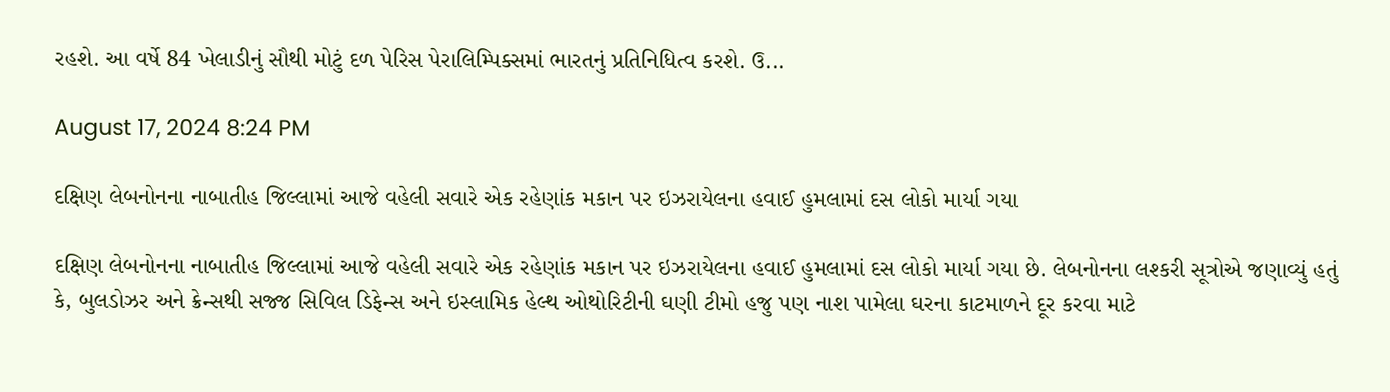રહશે. આ વર્ષે 84 ખેલાડીનું સૌથી મોટું દળ પેરિસ પેરાલિમ્પિક્સમાં ભારતનું પ્રતિનિધિત્વ કરશે. ઉ...

August 17, 2024 8:24 PM

દક્ષિણ લેબનોનના નાબાતીહ જિલ્લામાં આજે વહેલી સવારે એક રહેણાંક મકાન પર ઇઝરાયેલના હવાઈ હુમલામાં દસ લોકો માર્યા ગયા

દક્ષિણ લેબનોનના નાબાતીહ જિલ્લામાં આજે વહેલી સવારે એક રહેણાંક મકાન પર ઇઝરાયેલના હવાઈ હુમલામાં દસ લોકો માર્યા ગયા છે. લેબનોનના લશ્કરી સૂત્રોએ જણાવ્યું હતું કે, બુલડોઝર અને ક્રેન્સથી સજ્જ સિવિલ ડિફેન્સ અને ઇસ્લામિક હેલ્થ ઓથોરિટીની ઘણી ટીમો હજુ પણ નાશ પામેલા ઘરના કાટમાળને દૂર કરવા માટે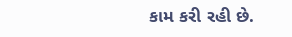કામ કરી રહી છે.